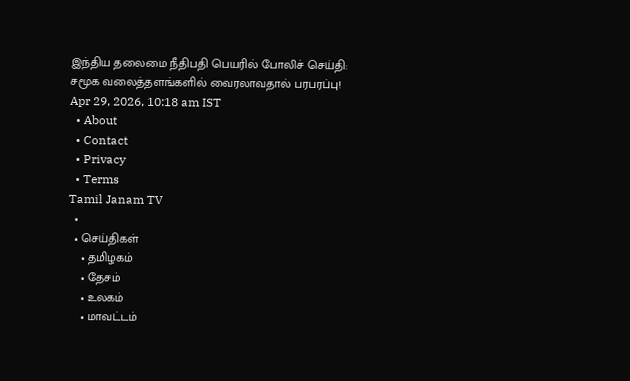இந்திய தலைமை நீதிபதி பெயரில் போலிச் செய்தி: சமூக வலைத்தளங்களில் வைரலாவதால் பரபரப்பு!
Apr 29, 2026, 10:18 am IST
  • About
  • Contact
  • Privacy
  • Terms
Tamil Janam TV
  •
  • செய்திகள்
    • தமிழகம்
    • தேசம்
    • உலகம்
    • மாவட்டம்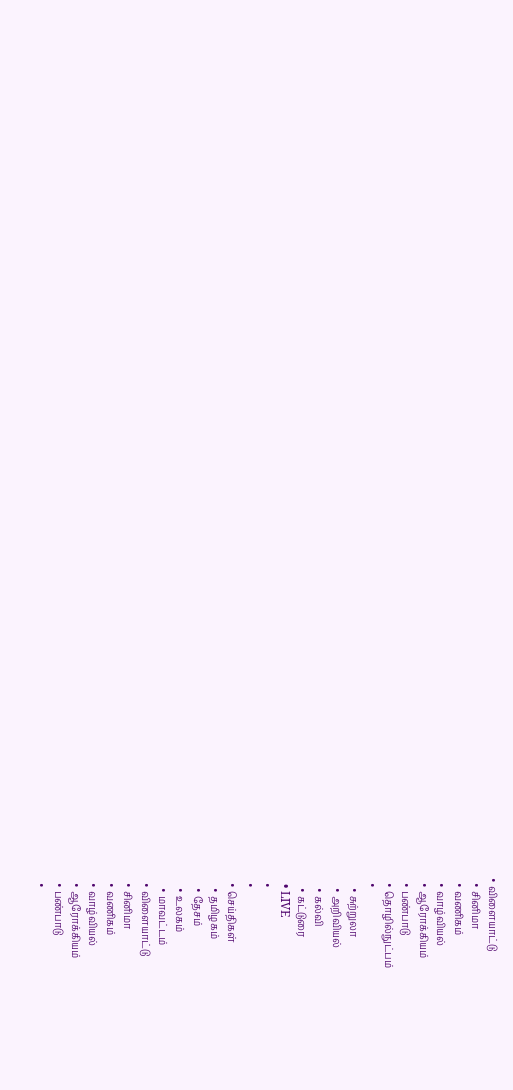• விளையாட்டு
  • சினிமா
  • வணிகம்
  • வாழ்வியல்
  • ஆரோக்கியம்
  • பண்பாடு
  • தொழில்நுட்பம்
  •
    • சுற்றுலா
    • அறிவியல்
    • கல்வி
    • கட்டுரை
  • LIVE
  •
  •
  • செய்திகள்
    • தமிழகம்
    • தேசம்
    • உலகம்
    • மாவட்டம்
  • விளையாட்டு
  • சினிமா
  • வணிகம்
  • வாழ்வியல்
  • ஆரோக்கியம்
  • பண்பாடு
  •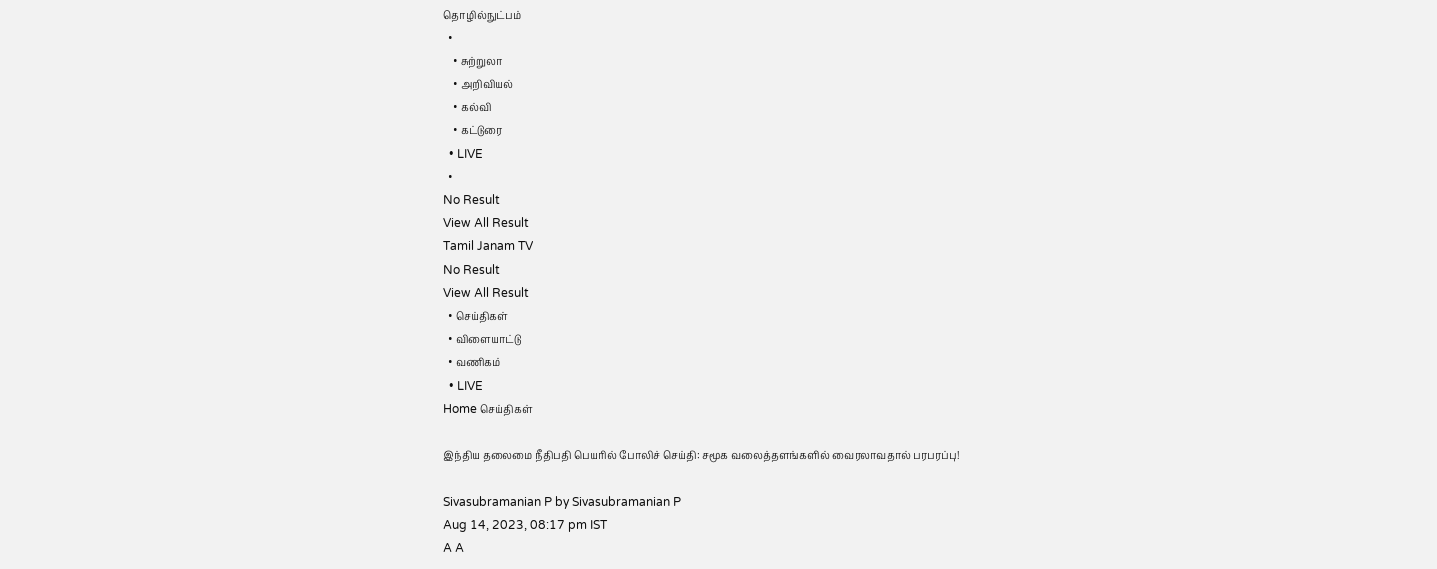தொழில்நுட்பம்
  •
    • சுற்றுலா
    • அறிவியல்
    • கல்வி
    • கட்டுரை
  • LIVE
  •
No Result
View All Result
Tamil Janam TV
No Result
View All Result
  • செய்திகள்
  • விளையாட்டு
  • வணிகம்
  • LIVE
Home செய்திகள்

இந்திய தலைமை நீதிபதி பெயரில் போலிச் செய்தி: சமூக வலைத்தளங்களில் வைரலாவதால் பரபரப்பு!

Sivasubramanian P by Sivasubramanian P
Aug 14, 2023, 08:17 pm IST
A A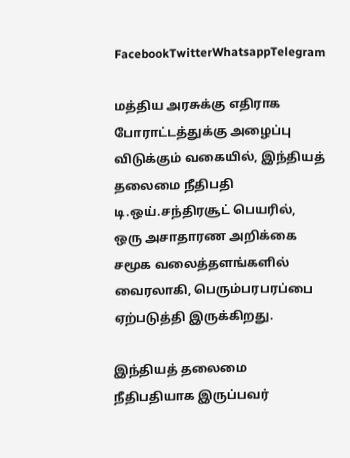FacebookTwitterWhatsappTelegram

மத்திய அரசுக்கு எதிராக போராட்டத்துக்கு அழைப்பு விடுக்கும் வகையில், இந்தியத்  தலைமை நீதிபதி டி.ஒய்.சந்திரசூட் பெயரில், ஒரு அசாதாரண அறிக்கை சமூக வலைத்தளங்களில் வைரலாகி, பெரும்பரபரப்பை ஏற்படுத்தி இருக்கிறது.

இந்தியத் தலைமை நீதிபதியாக இருப்பவர்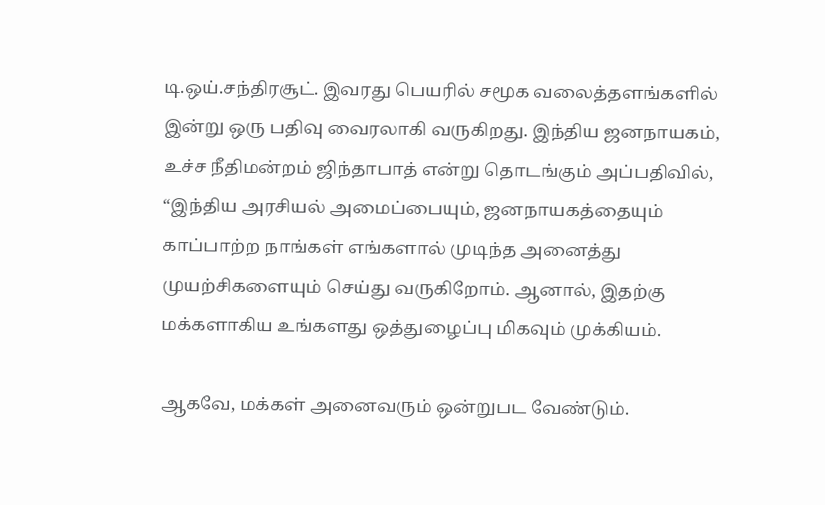டி.ஒய்.சந்திரசூட். இவரது பெயரில் சமூக வலைத்தளங்களில் இன்று ஒரு பதிவு வைரலாகி வருகிறது. இந்திய ஜனநாயகம், உச்ச நீதிமன்றம் ஜிந்தாபாத் என்று தொடங்கும் அப்பதிவில், “இந்திய அரசியல் அமைப்பையும், ஜனநாயகத்தையும் காப்பாற்ற நாங்கள் எங்களால் முடிந்த அனைத்து முயற்சிகளையும் செய்து வருகிறோம். ஆனால், இதற்கு மக்களாகிய உங்களது ஒத்துழைப்பு மிகவும் முக்கியம்.

ஆகவே, மக்கள் அனைவரும் ஒன்றுபட வேண்டும்.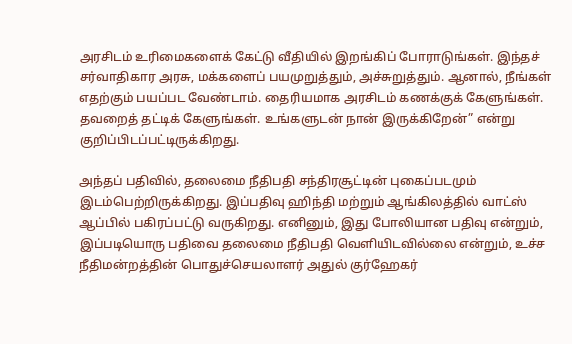அரசிடம் உரிமைகளைக் கேட்டு வீதியில் இறங்கிப் போராடுங்கள். இந்தச் சர்வாதிகார அரசு, மக்களைப் பயமுறுத்தும், அச்சுறுத்தும். ஆனால், நீங்கள் எதற்கும் பயப்பட வேண்டாம். தைரியமாக அரசிடம் கணக்குக் கேளுங்கள். தவறைத் தட்டிக் கேளுங்கள். உங்களுடன் நான் இருக்கிறேன்” என்று குறிப்பிடப்பட்டிருக்கிறது.

அந்தப் பதிவில், தலைமை நீதிபதி சந்திரசூட்டின் புகைப்படமும் இடம்பெற்றிருக்கிறது. இப்பதிவு ஹிந்தி மற்றும் ஆங்கிலத்தில் வாட்ஸ் ஆப்பில் பகிரப்பட்டு வருகிறது. எனினும், இது போலியான பதிவு என்றும், இப்படியொரு பதிவை தலைமை நீதிபதி வெளியிடவில்லை என்றும், உச்ச நீதிமன்றத்தின் பொதுச்செயலாளர் அதுல் குர்ஹேகர்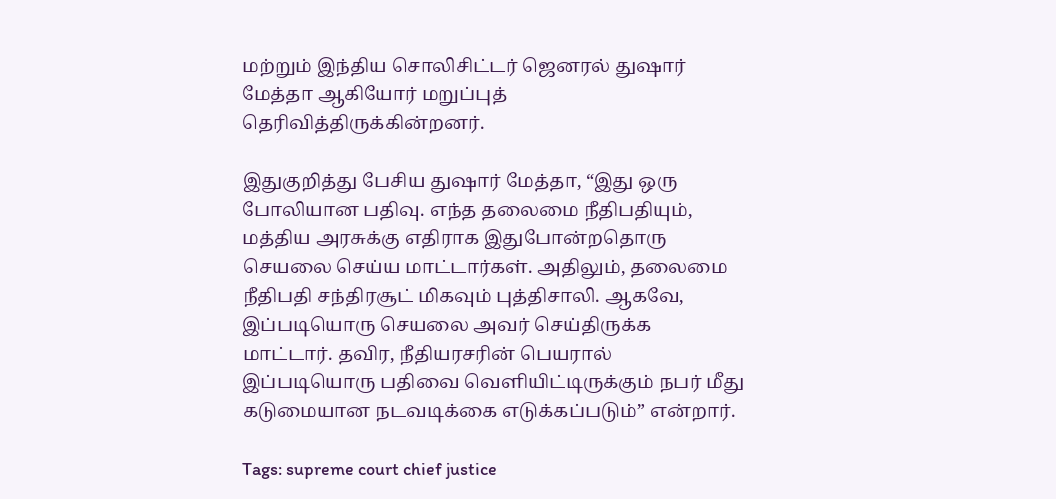மற்றும் இந்திய சொலிசிட்டர் ஜெனரல் துஷார் மேத்தா ஆகியோர் மறுப்புத் தெரிவித்திருக்கின்றனர்.

இதுகுறித்து பேசிய துஷார் மேத்தா, “இது ஒரு போலியான பதிவு. எந்த தலைமை நீதிபதியும், மத்திய அரசுக்கு எதிராக இதுபோன்றதொரு செயலை செய்ய மாட்டார்கள். அதிலும், தலைமை நீதிபதி சந்திரசூட் மிகவும் புத்திசாலி. ஆகவே, இப்படியொரு செயலை அவர் செய்திருக்க மாட்டார். தவிர, நீதியரசரின் பெயரால் இப்படியொரு பதிவை வெளியிட்டிருக்கும் நபர் மீது கடுமையான நடவடிக்கை எடுக்கப்படும்” என்றார்.

Tags: supreme court chief justice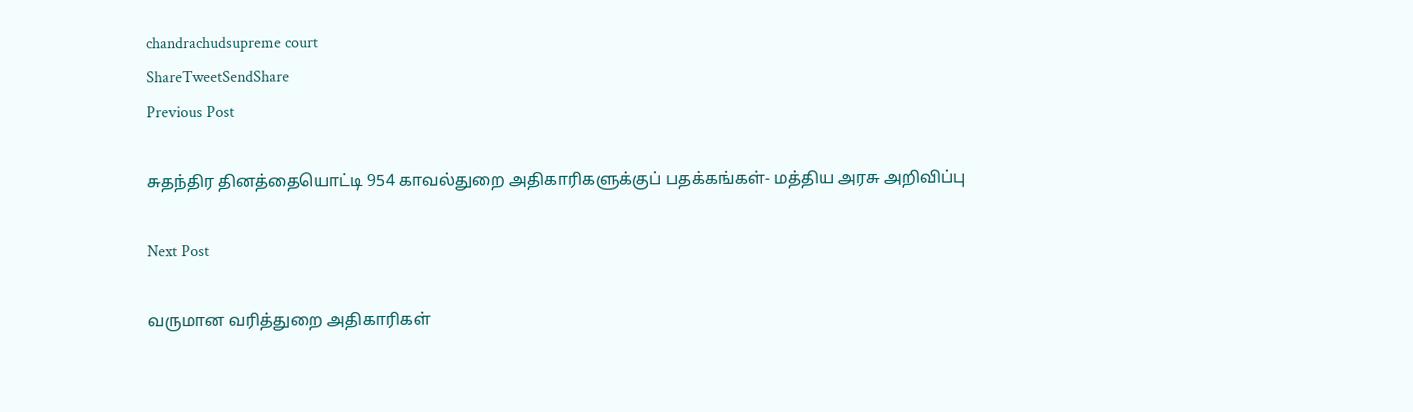chandrachudsupreme court
ShareTweetSendShare
Previous Post

சுதந்திர தினத்தையொட்டி 954 காவல்துறை அதிகாரிகளுக்குப் பதக்கங்கள்- மத்திய அரசு அறிவிப்பு

Next Post

வருமான வரித்துறை அதிகாரிகள்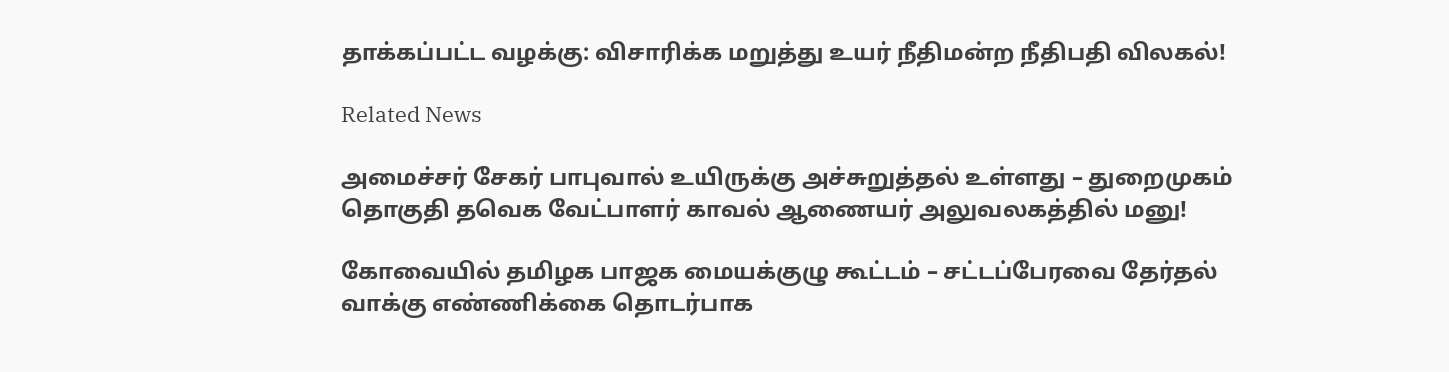தாக்கப்பட்ட வழக்கு: விசாரிக்க மறுத்து உயர் நீதிமன்ற நீதிபதி விலகல்!

Related News

அமைச்சர் சேகர் பாபுவால் உயிருக்கு அச்சுறுத்தல் உள்ளது – துறைமுகம் தொகுதி தவெக வேட்பாளர் காவல் ஆணையர் அலுவலகத்தில் மனு!

கோவையில் தமிழக பாஜக மையக்குழு கூட்டம் – சட்டப்பேரவை தேர்தல் வாக்கு எண்ணிக்கை தொடர்பாக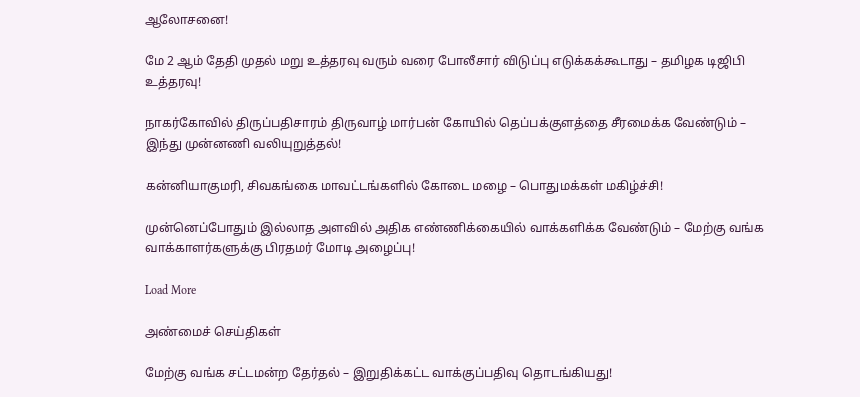ஆலோசனை!

மே 2 ஆம் தேதி முதல் மறு உத்தரவு வரும் வரை போலீசார் விடுப்பு எடுக்கக்கூடாது – தமிழக டிஜிபி உத்தரவு!

நாகர்கோவில் திருப்பதிசாரம் திருவாழ் மார்பன் கோயில் தெப்பக்குளத்தை சீரமைக்க வேண்டும் – இந்து முன்னணி வலியுறுத்தல்!

கன்னியாகுமரி, சிவகங்கை மாவட்டங்களில் கோடை மழை – பொதுமக்கள் மகிழ்ச்சி!

முன்னெப்போதும் இல்லாத அளவில் அதிக எண்ணிக்கையில் வாக்களிக்க வேண்டும் – மேற்கு வங்க வாக்காளர்களுக்கு பிரதமர் மோடி அழைப்பு!

Load More

அண்மைச் செய்திகள்

மேற்கு வங்க சட்டமன்ற தேர்தல் – இறுதிக்கட்ட வாக்குப்பதிவு தொடங்கியது!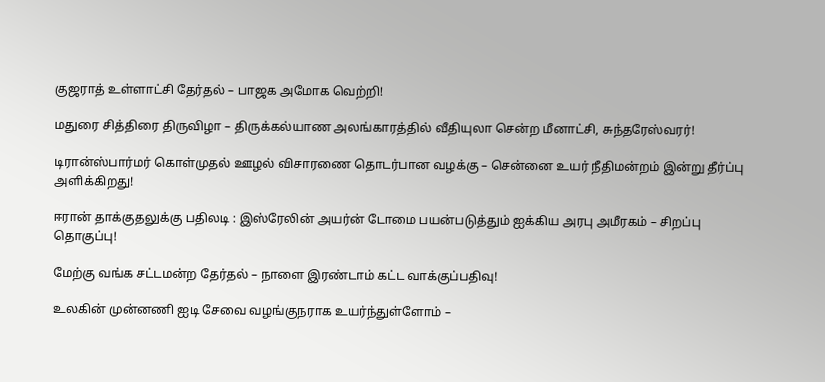குஜராத் உள்ளாட்சி தேர்தல் – பாஜக அமோக வெற்றி!

மதுரை சித்திரை திருவிழா – திருக்கல்யாண அலங்காரத்தில் வீதியுலா சென்ற மீனாட்சி, சுந்தரேஸ்வரர்!

டிரான்ஸ்பார்மர் கொள்முதல் ஊழல் விசாரணை தொடர்பான வழக்கு – சென்னை உயர் நீதிமன்றம் இன்று தீர்ப்பு அளிக்கிறது!

ஈரான் தாக்குதலுக்கு பதிலடி : இஸ்ரேலின் அயர்ன் டோமை பயன்படுத்தும் ஐக்கிய அரபு அமீரகம் – சிறப்பு தொகுப்பு!

மேற்கு வங்க சட்டமன்ற தேர்தல் – நாளை இரண்டாம் கட்ட வாக்குப்பதிவு!

உலகின் முன்னணி ஐடி சேவை வழங்குநராக உயர்ந்துள்ளோம் –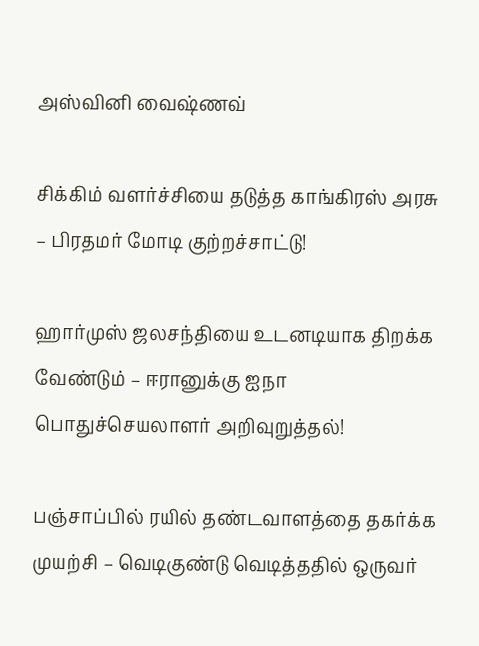அஸ்வினி வைஷ்ணவ்

சிக்கிம் வளர்ச்சியை தடுத்த காங்கிரஸ் அரசு – பிரதமர் மோடி குற்றச்சாட்டு!

ஹார்முஸ் ஜலசந்தியை உடனடியாக திறக்க வேண்டும் – ஈரானுக்கு ஐநா பொதுச்செயலாளர் அறிவுறுத்தல்!

பஞ்சாப்பில் ரயில் தண்டவாளத்தை தகர்க்க முயற்சி – வெடிகுண்டு வெடித்ததில் ஒருவர்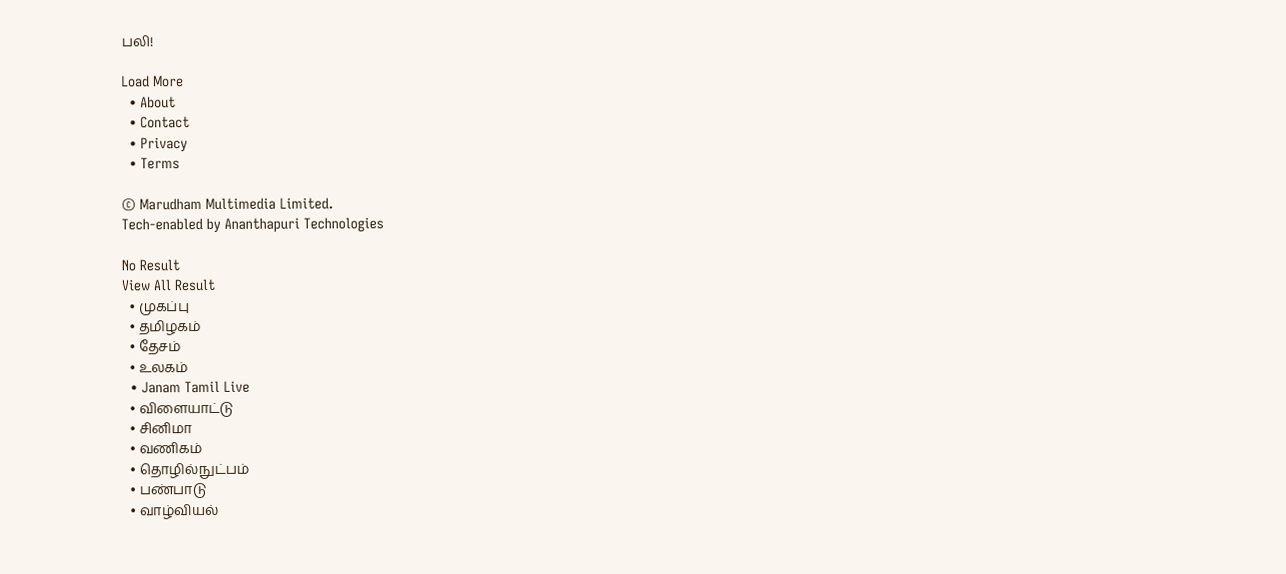பலி!

Load More
  • About
  • Contact
  • Privacy
  • Terms

© Marudham Multimedia Limited.
Tech-enabled by Ananthapuri Technologies

No Result
View All Result
  • முகப்பு
  • தமிழகம்
  • தேசம்
  • உலகம்
  • Janam Tamil Live
  • விளையாட்டு
  • சினிமா
  • வணிகம்
  • தொழில்நுட்பம்
  • பண்பாடு
  • வாழ்வியல்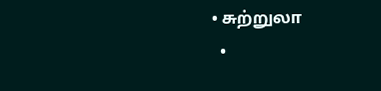• சுற்றுலா
  •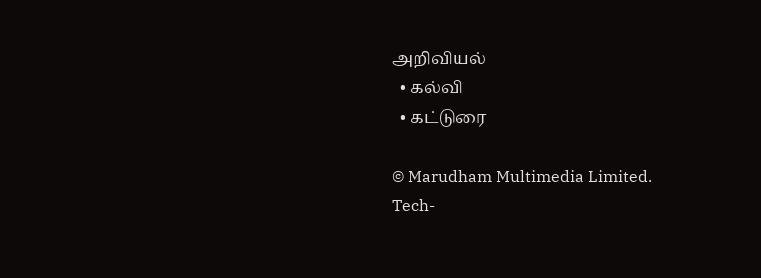அறிவியல்
  • கல்வி
  • கட்டுரை

© Marudham Multimedia Limited.
Tech-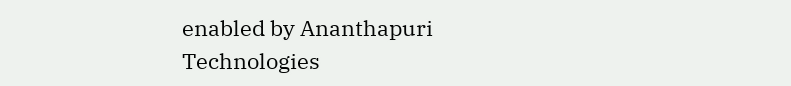enabled by Ananthapuri Technologies